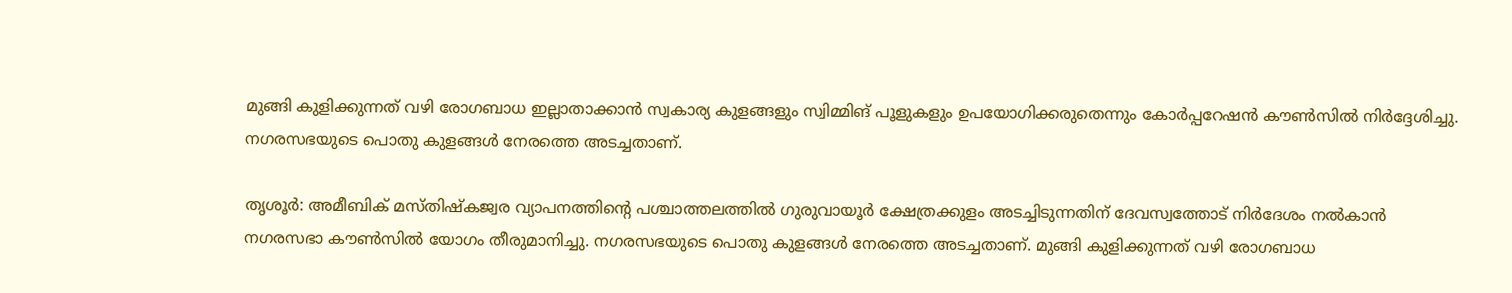മുങ്ങി കുളിക്കുന്നത് വഴി രോഗബാധ ഇല്ലാതാക്കാന്‍ സ്വകാര്യ കുളങ്ങളും സ്വിമ്മിങ് പൂളുകളും ഉപയോഗിക്കരുതെന്നും കോർപ്പറേഷൻ കൗണ്‍സില്‍ നിര്‍ദ്ദേശിച്ചു. നഗരസഭയുടെ പൊതു കുളങ്ങള്‍ നേരത്തെ അടച്ചതാണ്.

തൃശൂര്‍: അമീബിക് മസ്തിഷ്‌കജ്വര വ്യാപനത്തിന്റെ പശ്ചാത്തലത്തില്‍ ഗുരുവായൂര്‍ ക്ഷേത്രക്കുളം അടച്ചിടുന്നതിന് ദേവസ്വത്തോട് നിര്‍ദേശം നല്‍കാന്‍ നഗരസഭാ കൗണ്‍സില്‍ യോഗം തീരുമാനിച്ചു. നഗരസഭയുടെ പൊതു കുളങ്ങള്‍ നേരത്തെ അടച്ചതാണ്. മുങ്ങി കുളിക്കുന്നത് വഴി രോഗബാധ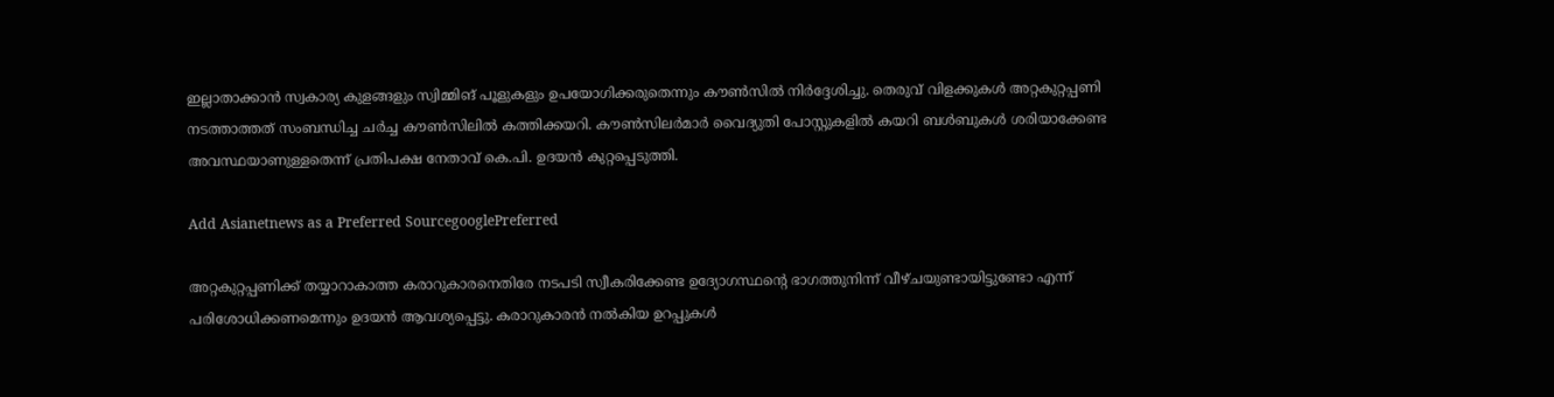ഇല്ലാതാക്കാന്‍ സ്വകാര്യ കുളങ്ങളും സ്വിമ്മിങ് പൂളുകളും ഉപയോഗിക്കരുതെന്നും കൗണ്‍സില്‍ നിര്‍ദ്ദേശിച്ചു. തെരുവ് വിളക്കുകള്‍ അറ്റകുറ്റപ്പണി നടത്താത്തത് സംബന്ധിച്ച ചര്‍ച്ച കൗണ്‍സിലില്‍ കത്തിക്കയറി. കൗണ്‍സിലര്‍മാര്‍ വൈദ്യുതി പോസ്റ്റുകളില്‍ കയറി ബള്‍ബുകള്‍ ശരിയാക്കേണ്ട അവസ്ഥയാണുള്ളതെന്ന് പ്രതിപക്ഷ നേതാവ് കെ.പി. ഉദയന്‍ കുറ്റപ്പെടുത്തി.

Add Asianetnews as a Preferred SourcegooglePreferred

അറ്റകുറ്റപ്പണിക്ക് തയ്യാറാകാത്ത കരാറുകാരനെതിരേ നടപടി സ്വീകരിക്കേണ്ട ഉദ്യോഗസ്ഥന്റെ ഭാഗത്തുനിന്ന് വീഴ്ചയുണ്ടായിട്ടുണ്ടോ എന്ന് പരിശോധിക്കണമെന്നും ഉദയന്‍ ആവശ്യപ്പെട്ടു. കരാറുകാരന്‍ നല്‍കിയ ഉറപ്പുകള്‍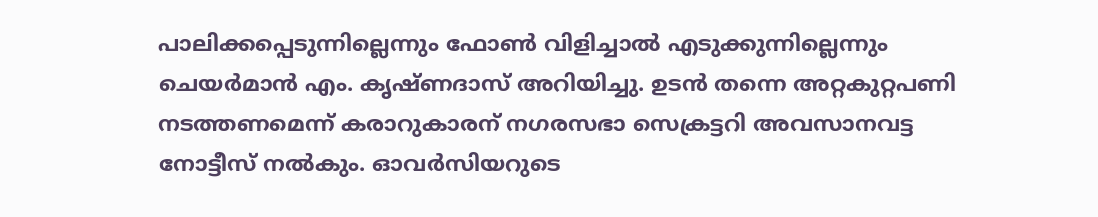പാലിക്കപ്പെടുന്നില്ലെന്നും ഫോണ്‍ വിളിച്ചാല്‍ എടുക്കുന്നില്ലെന്നും ചെയര്‍മാന്‍ എം. കൃഷ്ണദാസ് അറിയിച്ചു. ഉടന്‍ തന്നെ അറ്റകുറ്റപണി നടത്തണമെന്ന് കരാറുകാരന് നഗരസഭാ സെക്രട്ടറി അവസാനവട്ട നോട്ടീസ് നല്‍കും. ഓവര്‍സിയറുടെ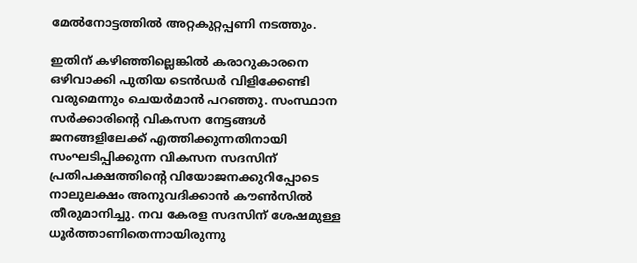മേല്‍നോട്ടത്തില്‍ അറ്റകുറ്റപ്പണി നടത്തും.

ഇതിന് കഴിഞ്ഞില്ലെങ്കില്‍ കരാറുകാരനെ ഒഴിവാക്കി പുതിയ ടെന്‍ഡര്‍ വിളിക്കേണ്ടി വരുമെന്നും ചെയര്‍മാന്‍ പറഞ്ഞു. സംസ്ഥാന സര്‍ക്കാരിന്റെ വികസന നേട്ടങ്ങള്‍ ജനങ്ങളിലേക്ക് എത്തിക്കുന്നതിനായി സംഘടിപ്പിക്കുന്ന വികസന സദസിന് പ്രതിപക്ഷത്തിന്റെ വിയോജനക്കുറിപ്പോടെ നാലുലക്ഷം അനുവദിക്കാന്‍ കൗണ്‍സില്‍ തീരുമാനിച്ചു. നവ കേരള സദസിന് ശേഷമുള്ള ധൂര്‍ത്താണിതെന്നായിരുന്നു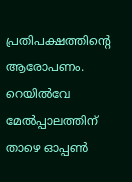പ്രതിപക്ഷത്തിന്റെ ആരോപണം. റെയില്‍വേ മേല്‍പ്പാലത്തിന് താഴെ ഓപ്പണ്‍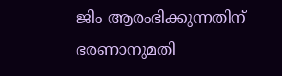ജിം ആരംഭിക്കുന്നതിന് ഭരണാനുമതി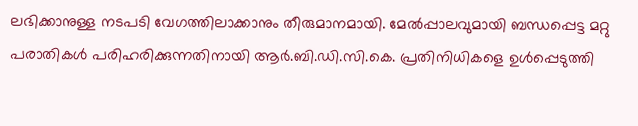ലഭിക്കാനുള്ള നടപടി വേഗത്തിലാക്കാനും തീരുമാനമായി. മേല്‍പ്പാലവുമായി ബന്ധപ്പെട്ട മറ്റു പരാതികള്‍ പരിഹരിക്കുന്നതിനായി ആര്‍.ബി.ഡി.സി.കെ. പ്രതിനിധികളെ ഉള്‍പ്പെടുത്തി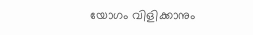യോഗം വിളിക്കാനും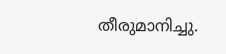തീരുമാനിച്ചു.